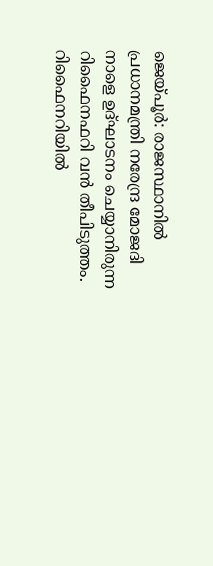ജെയ്പൂർ: രാജസ്ഥാനിൽ പ്രധാനമന്ത്രി നരേന്ദ്ര മോജദി നാളെ ഉദ്ഘാടനം ചെയ്യാനിരുന്ന റിഫൈനഫറി വൻ തീപിടുത്തം. റിഫൈനറിയിൽ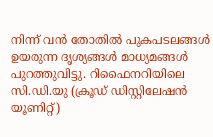നിന്ന് വൻ തോതിൽ പുകപടലങ്ങൾ ഉയരുന്ന ദൃശ്യങ്ങൾ മാധ്യമങ്ങൾ പുറത്തുവിട്ടു. റിഫൈനറിയിലെ സി.ഡി.യു (ക്രൂഡ് ഡിസ്റ്റിലേഷൻ യൂണിറ്റ്)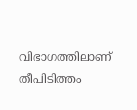വിഭാഗത്തിലാണ് തീപിടിത്തം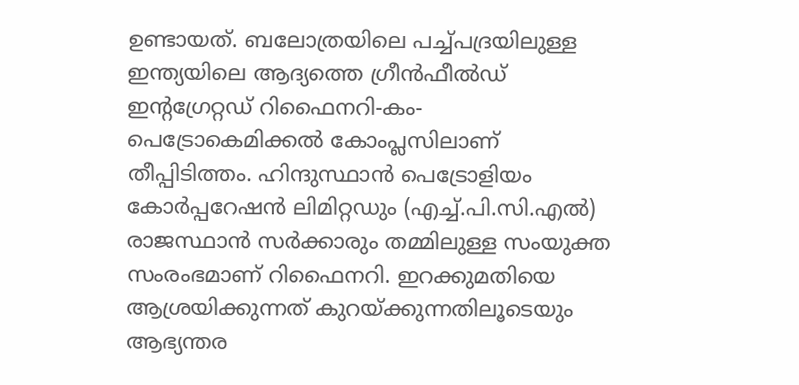ഉണ്ടായത്. ബലോത്രയിലെ പച്ച്പദ്രയിലുള്ള ഇന്ത്യയിലെ ആദ്യത്തെ ഗ്രീൻഫീൽഡ് ഇന്റഗ്രേറ്റഡ് റിഫൈനറി-കം-പെട്രോകെമിക്കൽ കോംപ്ലസിലാണ് തീപ്പിടിത്തം. ഹിന്ദുസ്ഥാൻ പെട്രോളിയം കോർപ്പറേഷൻ ലിമിറ്റഡും (എച്ച്.പി.സി.എൽ) രാജസ്ഥാൻ സർക്കാരും തമ്മിലുള്ള സംയുക്ത സംരംഭമാണ് റിഫൈനറി. ഇറക്കുമതിയെ ആശ്രയിക്കുന്നത് കുറയ്ക്കുന്നതിലൂടെയും ആഭ്യന്തര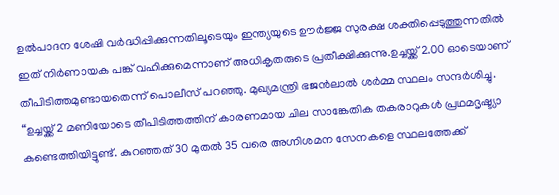ഉൽപാദന ശേഷി വർദ്ധിപ്പിക്കുന്നതിലൂടെയും ഇന്ത്യയുടെ ഊർജ്ജ സുരക്ഷ ശക്തിപ്പെടുത്തുന്നതിൽ ഇത് നിർണായക പങ്ക് വഹിക്കുമെന്നാണ് അധികൃതരുടെ പ്രതീക്ഷിക്കുന്നു.ഉച്ചയ്ക്ക് 2.00 ഓടെയാണ് തീപിടിത്തമുണ്ടായതെന്ന് പൊലീസ് പറഞ്ഞു. മുഖ്യമന്ത്രി ഭജൻലാൽ ശർമ്മ സ്ഥലം സന്ദർശിച്ചു. “ഉച്ചയ്ക്ക് 2 മണിയോടെ തീപിടിത്തത്തിന് കാരണമായ ചില സാങ്കേതിക തകരാറുകൾ പ്രഥമദൃഷ്ട്യാ കണ്ടെത്തിയിട്ടുണ്ട്. കുറഞ്ഞത് 30 മുതൽ 35 വരെ അഗ്നിശമന സേനകളെ സ്ഥലത്തേക്ക്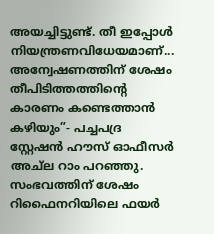അയച്ചിട്ടുണ്ട്. തീ ഇപ്പോൾ നിയന്ത്രണവിധേയമാണ്... അന്വേഷണത്തിന് ശേഷം തീപിടിത്തത്തിന്റെ കാരണം കണ്ടെത്താൻ കഴിയും”- പച്ചപദ്ര സ്റ്റേഷൻ ഹൗസ് ഓഫീസർ അച്ല റാം പറഞ്ഞു. സംഭവത്തിന് ശേഷം റിഫൈനറിയിലെ ഫയർ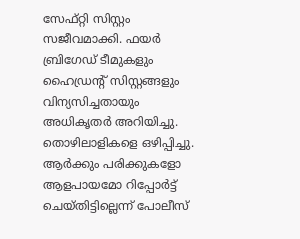സേഫ്റ്റി സിസ്റ്റം സജീവമാക്കി. ഫയർ ബ്രിഗേഡ് ടീമുകളും ഹൈഡ്രന്റ് സിസ്റ്റങ്ങളും വിന്യസിച്ചതായും അധികൃതർ അറിയിച്ചു. തൊഴിലാളികളെ ഒഴിപ്പിച്ചു. ആർക്കും പരിക്കുകളോ ആളപായമോ റിപ്പോർട്ട് ചെയ്തിട്ടില്ലെന്ന് പോലീസ്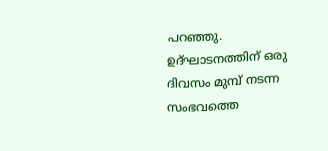പറഞ്ഞു. ഉദ്ഘാടനത്തിന് ഒരു ദിവസം മുമ്പ് നടന്ന സംഭവത്തെ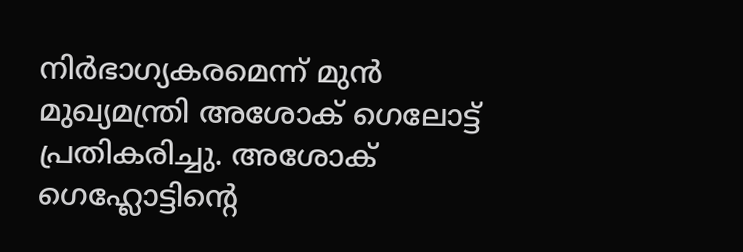നിർഭാഗ്യകരമെന്ന് മുൻ മുഖ്യമന്ത്രി അശോക് ഗെലോട്ട് പ്രതികരിച്ചു. അശോക് ഗെഹ്ലോട്ടിന്റെ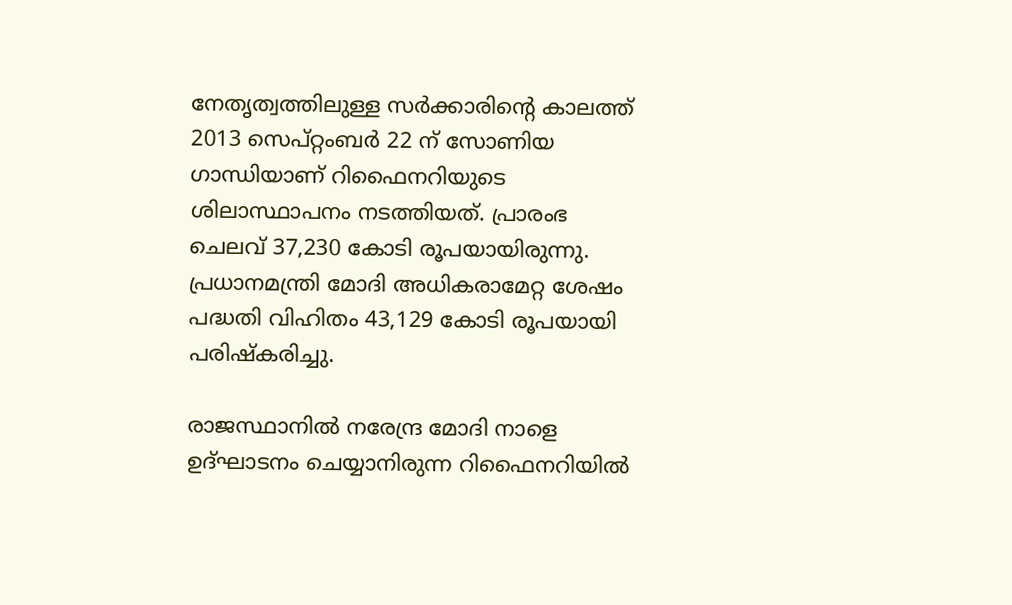നേതൃത്വത്തിലുള്ള സർക്കാരിന്റെ കാലത്ത് 2013 സെപ്റ്റംബർ 22 ന് സോണിയ ഗാന്ധിയാണ് റിഫൈനറിയുടെ ശിലാസ്ഥാപനം നടത്തിയത്. പ്രാരംഭ ചെലവ് 37,230 കോടി രൂപയായിരുന്നു. പ്രധാനമന്ത്രി മോദി അധികരാമേറ്റ ശേഷം പദ്ധതി വിഹിതം 43,129 കോടി രൂപയായി പരിഷ്കരിച്ചു.

രാജസ്ഥാനിൽ നരേന്ദ്ര മോദി നാളെ ഉദ്ഘാടനം ചെയ്യാനിരുന്ന റിഫൈനറിയിൽ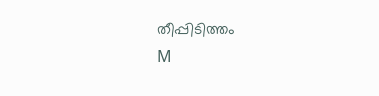തീപ്പിടിത്തം
M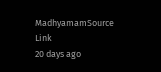MadhyamamSource Link
20 days ago